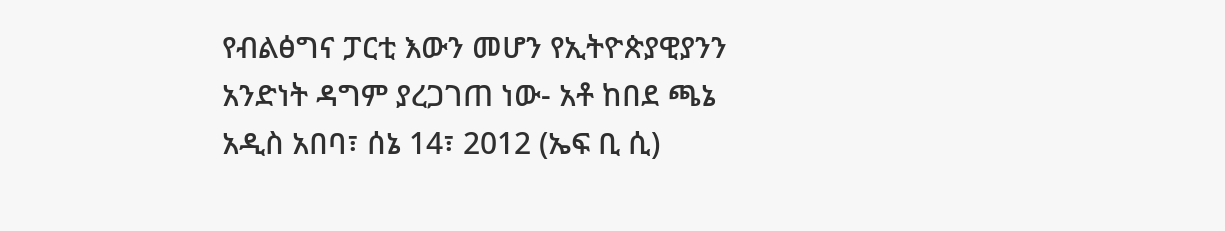የብልፅግና ፓርቲ እውን መሆን የኢትዮጵያዊያንን አንድነት ዳግም ያረጋገጠ ነው- አቶ ከበደ ጫኔ
አዲስ አበባ፣ ሰኔ 14፣ 2012 (ኤፍ ቢ ሲ)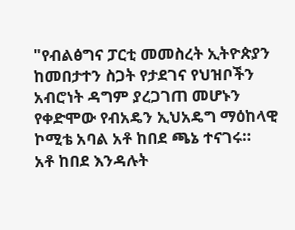"የብልፅግና ፓርቲ መመስረት ኢትዮጵያን ከመበታተን ስጋት የታደገና የህዝቦችን አብሮነት ዳግም ያረጋገጠ መሆኑን የቀድሞው የብአዴን ኢህአዴግ ማዕከላዊ ኮሚቴ አባል አቶ ከበደ ጫኔ ተናገሩ።
አቶ ከበደ እንዳሉት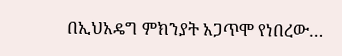በኢህአዴግ ምክንያት አጋጥሞ የነበረው…